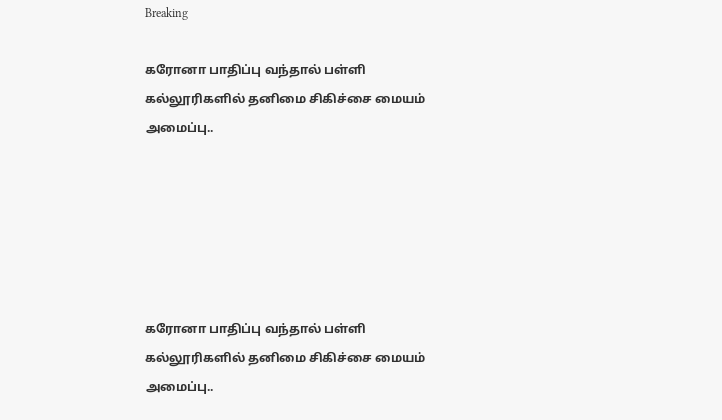Breaking

கரோனா பாதிப்பு வந்தால் பள்ளி கல்லூரிகளில் தனிமை சிகிச்சை மையம் அமைப்பு..






கரோனா பாதிப்பு வந்தால் பள்ளி கல்லூரிகளில் தனிமை சிகிச்சை மையம் அமைப்பு..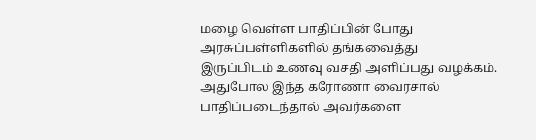மழை வெள்ள பாதிப்பின் போது அரசுப்பள்ளிகளில் தங்கவைத்து
இருப்பிடம் உணவு வசதி அளிப்பது வழக்கம்.
அதுபோல இந்த கரோணா வைரசால் பாதிப்படைந்தால் அவர்களை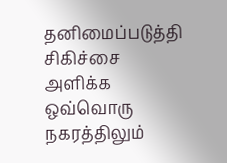தனிமைப்படுத்தி
சிகிச்சை அளிக்க ஒவ்வொரு நகரத்திலும்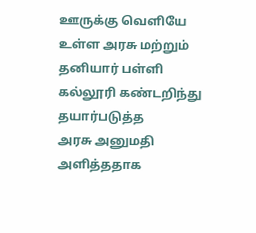ஊருக்கு வெளியே உள்ள அரசு மற்றும் தனியார் பள்ளி கல்லூரி கண்டறிந்து தயார்படுத்த
அரசு அனுமதி அளித்ததாக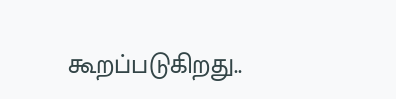கூறப்படுகிறது..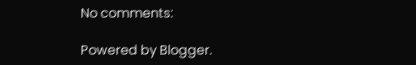No comments:

Powered by Blogger.